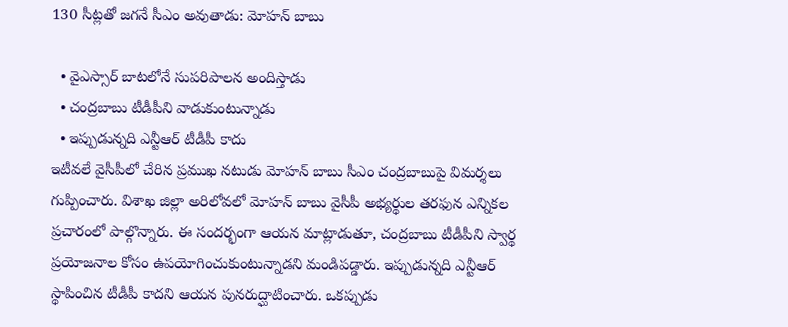130 సీట్లతో జగనే సీఎం అవుతాడు: మోహన్ బాబు

  • వైఎస్సార్ బాటలోనే సుపరిపాలన అందిస్తాడు
  • చంద్రబాబు టీడీపీని వాడుకుంటున్నాడు
  • ఇప్పుడున్నది ఎన్టీఆర్ టీడీపీ కాదు
ఇటీవలే వైసీపీలో చేరిన ప్రముఖ నటుడు మోహన్ బాబు సీఎం చంద్రబాబుపై విమర్శలు గుప్పించారు. విశాఖ జిల్లా అరిలోవలో మోహన్ బాబు వైసీపీ అభ్యర్థుల తరఫున ఎన్నికల ప్రచారంలో పాల్గొన్నారు. ఈ సందర్భంగా ఆయన మాట్లాడుతూ, చంద్రబాబు టీడీపీని స్వార్థ ప్రయోజనాల కోసం ఉపయోగించుకుంటున్నాడని మండిపడ్డారు. ఇప్పుడున్నది ఎన్టీఆర్ స్థాపించిన టీడీపీ కాదని ఆయన పునరుద్ఘాటించారు. ఒకప్పుడు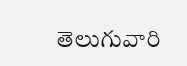తెలుగువారి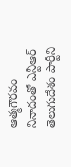ఆత్మగౌరవం నినాదంతో ఎన్టీఆర్ తెలుగుదేశం పార్టీని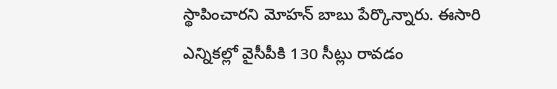స్థాపించారని మోహన్ బాబు పేర్కొన్నారు. ఈసారి ఎన్నికల్లో వైసీపీకి 130 సీట్లు రావడం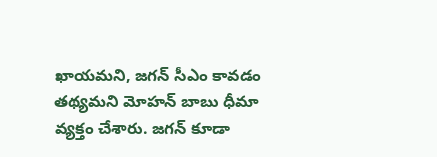ఖాయమని, జగన్ సీఎం కావడం తథ్యమని మోహన్ బాబు ధీమా వ్యక్తం చేశారు. జగన్ కూడా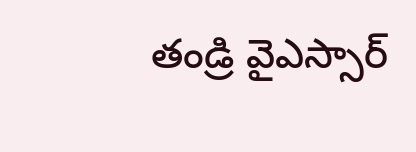తండ్రి వైఎస్సార్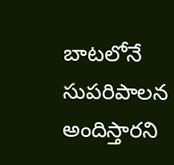బాటలోనే సుపరిపాలన అందిస్తారని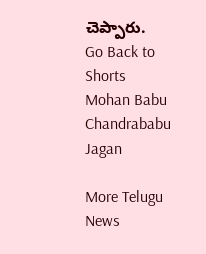చెప్పారు.
Go Back to Shorts
Mohan Babu
Chandrababu
Jagan

More Telugu News